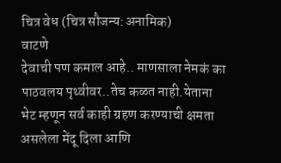चित्र वेध (चित्र सौजन्य:अनामिक)
वाटणे
देवाची पण कमाल आहे.. माणसाला नेमकं का पाठवलय पृथ्वीवर..तेच कळत नाही.येताना भेट म्हणून सर्व काही ग्रहण करण्याची क्षमता असलेला मेंदू दिला आणि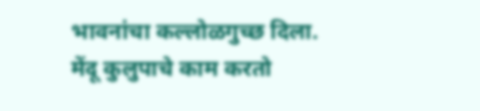भावनांचा कल्लोळगुच्छ दिला.
मेंदू कुलुपाचे काम करतो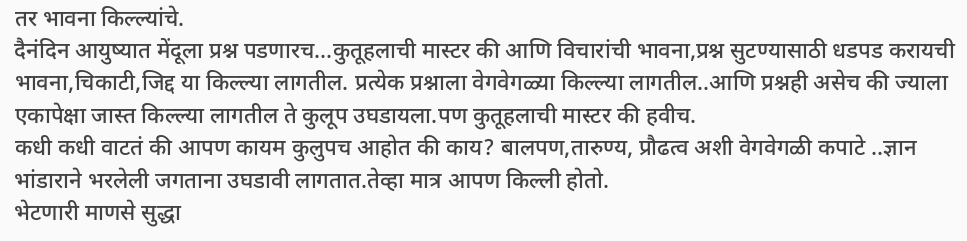तर भावना किल्ल्यांचे.
दैनंदिन आयुष्यात मेंदूला प्रश्न पडणारच...कुतूहलाची मास्टर की आणि विचारांची भावना,प्रश्न सुटण्यासाठी धडपड करायची भावना,चिकाटी,जिद्द या किल्ल्या लागतील. प्रत्येक प्रश्नाला वेगवेगळ्या किल्ल्या लागतील..आणि प्रश्नही असेच की ज्याला एकापेक्षा जास्त किल्ल्या लागतील ते कुलूप उघडायला.पण कुतूहलाची मास्टर की हवीच.
कधी कधी वाटतं की आपण कायम कुलुपच आहोत की काय? बालपण,तारुण्य, प्रौढत्व अशी वेगवेगळी कपाटे ..ज्ञान भांडाराने भरलेली जगताना उघडावी लागतात.तेव्हा मात्र आपण किल्ली होतो.
भेटणारी माणसे सुद्धा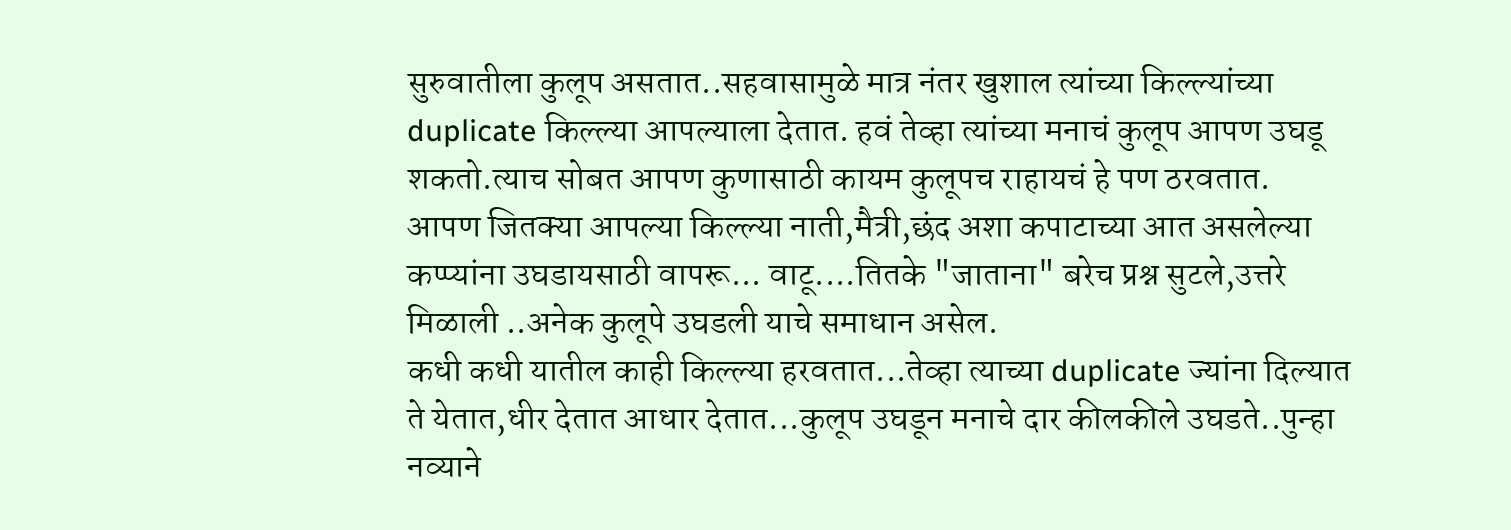सुरुवातीला कुलूप असतात..सहवासामुळे मात्र नंतर खुशाल त्यांच्या किल्ल्यांच्या duplicate किल्ल्या आपल्याला देतात. हवं तेव्हा त्यांच्या मनाचं कुलूप आपण उघडू शकतो.त्याच सोबत आपण कुणासाठी कायम कुलूपच राहायचं हे पण ठरवतात.
आपण जितक्या आपल्या किल्ल्या नाती,मैत्री,छंद अशा कपाटाच्या आत असलेल्या कप्प्यांना उघडायसाठी वापरू... वाटू....तितके "जाताना" बरेच प्रश्न सुटले,उत्तरे मिळाली ..अनेक कुलूपे उघडली याचे समाधान असेल.
कधी कधी यातील काही किल्ल्या हरवतात...तेव्हा त्याच्या duplicate ज्यांना दिल्यात ते येतात,धीर देतात आधार देतात...कुलूप उघडून मनाचे दार कीलकीले उघडते..पुन्हा नव्याने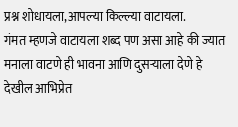प्रश्न शोधायला,आपल्या किल्ल्या वाटायला.
गंमत म्हणजे वाटायला शब्द पण असा आहे की ज्यात मनाला वाटणे ही भावना आणि दुसऱ्याला देणे हे देखील आभिप्रेत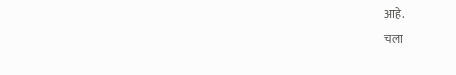आहे.
चला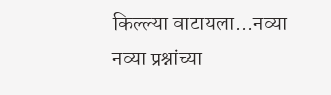किल्ल्या वाटायला...नव्या नव्या प्रश्नांच्या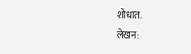शोधात.
लेखन: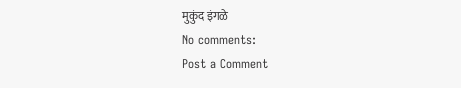मुकुंद इंगळे
No comments:
Post a Comment